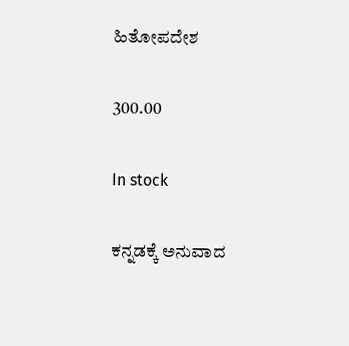ಹಿತೋಪದೇಶ

300.00

In stock

ಕನ್ನಡಕ್ಕೆ ಅನುವಾದ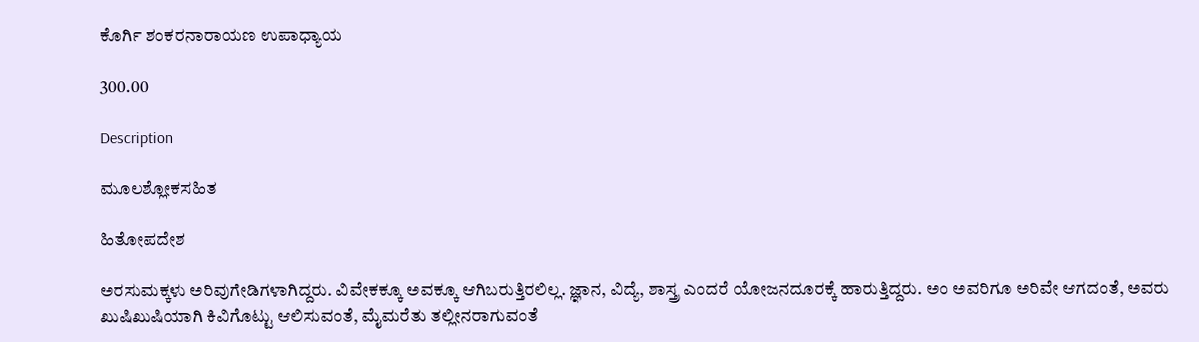ಕೊರ್ಗಿ ಶಂಕರನಾರಾಯಣ ಉಪಾಧ್ಯಾಯ

300.00

Description

ಮೂಲಶ್ಲೋಕಸಹಿತ

ಹಿತೋಪದೇಶ

ಅರಸುಮಕ್ಕಳು ಅರಿವುಗೇಡಿಗಳಾಗಿದ್ದರು. ವಿವೇಕಕ್ಕೂ ಅವಕ್ಕೂ ಆಗಿಬರುತ್ತಿರಲಿಲ್ಲ. ಜ್ಞಾನ, ವಿದ್ಯೆ, ಶಾಸ್ತ್ರ ಎಂದರೆ ಯೋಜನದೂರಕ್ಕೆ ಹಾರುತ್ತಿದ್ದರು. ಅಂ ಅವರಿಗೂ ಅರಿವೇ ಆಗದಂತೆ, ಅವರು ಖುಷಿಖುಷಿಯಾಗಿ ಕಿವಿಗೊಟ್ಟು ಆಲಿಸುವಂತೆ, ಮೈಮರೆತು ತಲ್ಲೀನರಾಗುವಂತೆ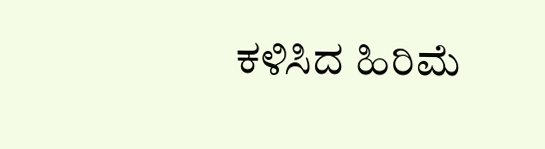ಕಳಿಸಿದ ಹಿರಿಮೆ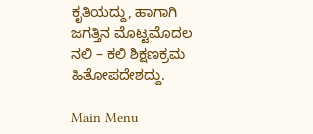ಕೃತಿಯದ್ದು, ಹಾಗಾಗಿ ಜಗತ್ತಿನ ಮೊಟ್ಟಮೊದಲ ನಲಿ – ಕಲಿ ಶಿಕ್ಷಣಕ್ರಮ ಹಿತೋಪದೇಶದ್ದು.

Main Menu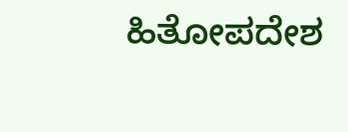ಹಿತೋಪದೇಶ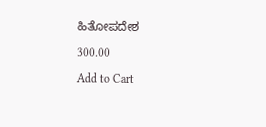ಹಿತೋಪದೇಶ

300.00

Add to Cart